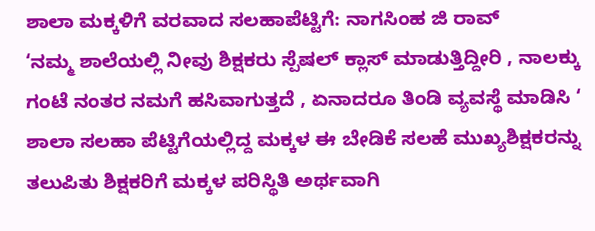ಶಾಲಾ ಮಕ್ಕಳಿಗೆ ವರವಾದ ಸಲಹಾಪೆಟ್ಟಿಗೆ: ನಾಗಸಿಂಹ ಜಿ ರಾವ್
‘ನಮ್ಮ ಶಾಲೆಯಲ್ಲಿ ನೀವು ಶಿಕ್ಷಕರು ಸ್ಪೆಷಲ್ ಕ್ಲಾಸ್ ಮಾಡುತ್ತಿದ್ದೀರಿ , ನಾಲಕ್ಕು ಗಂಟೆ ನಂತರ ನಮಗೆ ಹಸಿವಾಗುತ್ತದೆ , ಏನಾದರೂ ತಿಂಡಿ ವ್ಯವಸ್ಥೆ ಮಾಡಿಸಿ ‘ ಶಾಲಾ ಸಲಹಾ ಪೆಟ್ಟಿಗೆಯಲ್ಲಿದ್ದ ಮಕ್ಕಳ ಈ ಬೇಡಿಕೆ ಸಲಹೆ ಮುಖ್ಯಶಿಕ್ಷಕರನ್ನು ತಲುಪಿತು ಶಿಕ್ಷಕರಿಗೆ ಮಕ್ಕಳ ಪರಿಸ್ಥಿತಿ ಅರ್ಥವಾಗಿ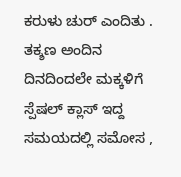ಕರುಳು ಚುರ್ ಎಂದಿತು . ತಕ್ಶಣ ಅಂದಿನ ದಿನದಿಂದಲೇ ಮಕ್ಕಳಿಗೆ ಸ್ಪೆಷಲ್ ಕ್ಲಾಸ್ ಇದ್ದ ಸಮಯದಲ್ಲಿ ಸಮೋಸ ,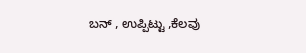ಬನ್ , ಉಪ್ಪಿಟ್ಟು ,ಕೆಲವು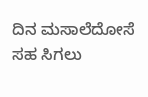ದಿನ ಮಸಾಲೆದೋಸೆ ಸಹ ಸಿಗಲು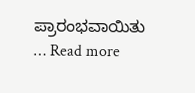ಪ್ರಾರಂಭವಾಯಿತು … Read more